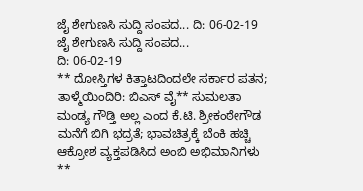ಜೈ ಶೇಗುಣಸಿ ಸುದ್ದಿ ಸಂಪದ... ದಿ: 06-02-19
ಜೈ ಶೇಗುಣಸಿ ಸುದ್ದಿ ಸಂಪದ...
ದಿ: 06-02-19
** ದೋಸ್ತಿಗಳ ಕಿತ್ತಾಟದಿಂದಲೇ ಸರ್ಕಾರ ಪತನ; ತಾಳ್ಮೆಯಿಂದಿರಿ: ಬಿಎಸ್ ವೈ** ಸುಮಲತಾ ಮಂಡ್ಯ ಗೌಡ್ತಿ ಅಲ್ಲ ಎಂದ ಕೆ.ಟಿ. ಶ್ರೀಕಂಠೇಗೌಡ ಮನೆಗೆ ಬಿಗಿ ಭದ್ರತೆ; ಭಾವಚಿತ್ರಕ್ಕೆ ಬೆಂಕಿ ಹಚ್ಚಿ ಆಕ್ರೋಶ ವ್ಯಕ್ತಪಡಿಸಿದ ಅಂಬಿ ಅಭಿಮಾನಿಗಳು
**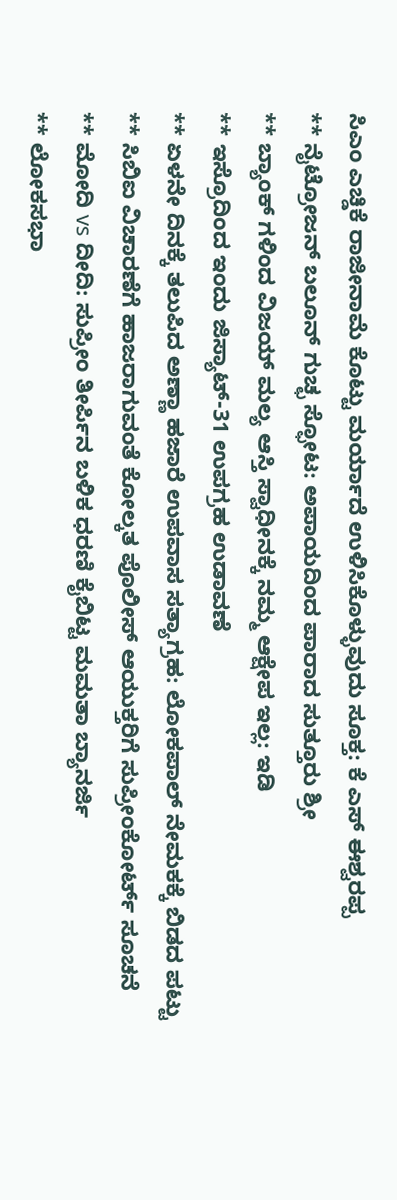ಸಿಎಂ ಎಚ್ಡಿಕೆ ರಾಜೀನಾಮೆ ಕೊಟ್ಟು ಮರ್ಯಾದೆ ಉಳಿಸಿಕೊಳ್ಳುವುದು ಸೂಕ್ತ: ಕೆ ಎಸ್ ಈಶ್ವರಪ್ಪ
** ನೈಟ್ರೋಜನ್ ಬಲೂನ್ ಗುಚ್ಛ ಸ್ಫೋಟ: ಅಪಾಯದಿಂದ ಪಾರಾದ ಸುತ್ತೂರು ಶ್ರೀ
** ಬ್ಯಾಂಕ್ ಗಳಿಂದ ವಿಜಯ್ ಮಲ್ಯ ಆಸ್ತಿ ಸ್ವಾಧೀನಕ್ಕೆ ನಮ್ಮ ಆಕ್ಷೇಪ ಇಲ್ಲ: ಇಡಿ
** ಇಸ್ರೊದಿಂದ ಇಂದು ಜಿಸ್ಯಾಟ್-31 ಉಪಗ್ರಹ ಉಡಾವಣೆ
** ಏಳನೇ ದಿನಕ್ಕೆ ತಲುಪಿದ ಅಣ್ಣಾ ಹಜಾರೆ ಉಪವಾಸ ಸತ್ಯಾಗ್ರಹ: ಲೋಕಪಾಲ್ ನೇಮಕಕ್ಕೆ ಬಿಡದ ಪಟ್ಟು
** ಸಿಬಿಐ ವಿಚಾರಣೆಗೆ ಹಾಜರಾಗುವಂತೆ ಕೋಲ್ಕತ ಪೊಲೀಸ್ ಆಯುಕ್ತರಿಗೆ ಸುಪ್ರೀಂಕೋರ್ಟ್ ಸೂಚನೆ
** ಮೋದಿ vs ದೀದಿ: ಸುಪ್ರೀಂ ತೀರ್ಪಿನ ಬಳಿಕ ಧರಣಿ ಕೈಬಿಟ್ಟ ಮಮತಾ ಬ್ಯಾನರ್ಜಿ
** ಲೋಕಸಭಾ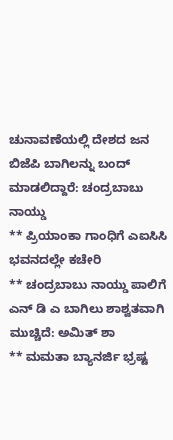ಚುನಾವಣೆಯಲ್ಲಿ ದೇಶದ ಜನ ಬಿಜೆಪಿ ಬಾಗಿಲನ್ನು ಬಂದ್ ಮಾಡಲಿದ್ದಾರೆ: ಚಂದ್ರಬಾಬು ನಾಯ್ಡು
** ಪ್ರಿಯಾಂಕಾ ಗಾಂಧಿಗೆ ಎಐಸಿಸಿ ಭವನದಲ್ಲೇ ಕಚೇರಿ
** ಚಂದ್ರಬಾಬು ನಾಯ್ಡು ಪಾಲಿಗೆ ಎನ್ ಡಿ ಎ ಬಾಗಿಲು ಶಾಶ್ವತವಾಗಿ ಮುಚ್ಚಿದೆ: ಅಮಿತ್ ಶಾ
** ಮಮತಾ ಬ್ಯಾನರ್ಜಿ ಭ್ರಷ್ಟ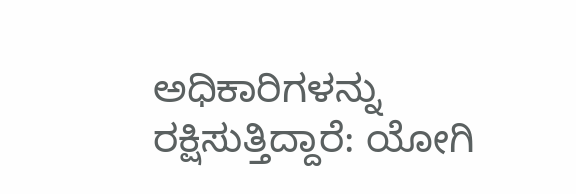ಅಧಿಕಾರಿಗಳನ್ನು ರಕ್ಷಿಸುತ್ತಿದ್ದಾರೆ: ಯೋಗಿ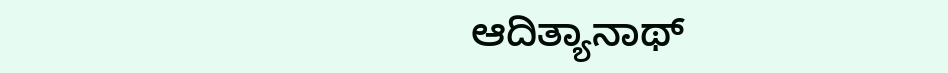ಆದಿತ್ಯಾನಾಥ್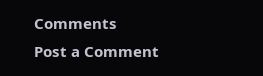Comments
Post a Comment